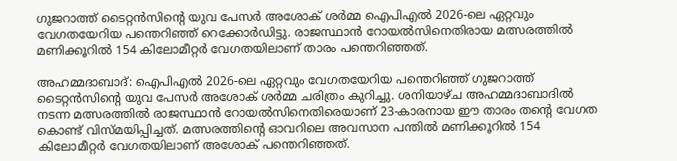ഗുജറാത്ത് ടൈറ്റൻസിന്റെ യുവ പേസർ അശോക് ശർമ്മ ഐപിഎൽ 2026-ലെ ഏറ്റവും വേഗതയേറിയ പന്തെറിഞ്ഞ് റെക്കോർഡിട്ടു. രാജസ്ഥാൻ റോയൽസിനെതിരായ മത്സരത്തിൽ മണിക്കൂറിൽ 154 കിലോമീറ്റർ വേഗതയിലാണ് താരം പന്തെറിഞ്ഞത്.

അഹമ്മദാബാദ്: ഐപിഎല്‍ 2026-ലെ ഏറ്റവും വേഗതയേറിയ പന്തെറിഞ്ഞ് ഗുജറാത്ത് ടൈറ്റന്‍സിന്റെ യുവ പേസര്‍ അശോക് ശര്‍മ്മ ചരിത്രം കുറിച്ചു. ശനിയാഴ്ച അഹമ്മദാബാദില്‍ നടന്ന മത്സരത്തില്‍ രാജസ്ഥാന്‍ റോയല്‍സിനെതിരെയാണ് 23-കാരനായ ഈ താരം തന്റെ വേഗത കൊണ്ട് വിസ്മയിപ്പിച്ചത്. മത്സരത്തിന്റെ ഓവറിലെ അവസാന പന്തില്‍ മണിക്കൂറില്‍ 154 കിലോമീറ്റര്‍ വേഗതയിലാണ് അശോക് പന്തെറിഞ്ഞത്.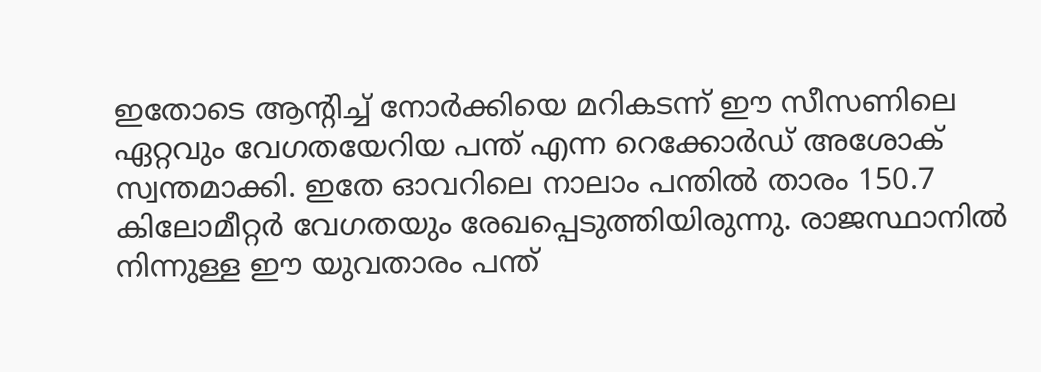ഇതോടെ ആന്റിച്ച് നോര്‍ക്കിയെ മറികടന്ന് ഈ സീസണിലെ ഏറ്റവും വേഗതയേറിയ പന്ത് എന്ന റെക്കോര്‍ഡ് അശോക് സ്വന്തമാക്കി. ഇതേ ഓവറിലെ നാലാം പന്തില്‍ താരം 150.7 കിലോമീറ്റര്‍ വേഗതയും രേഖപ്പെടുത്തിയിരുന്നു. രാജസ്ഥാനില്‍ നിന്നുള്ള ഈ യുവതാരം പന്ത്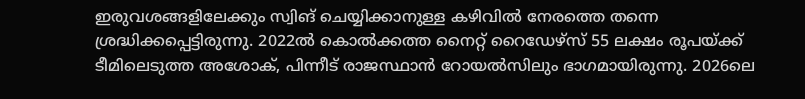ഇരുവശങ്ങളിലേക്കും സ്വിങ് ചെയ്യിക്കാനുള്ള കഴിവില്‍ നേരത്തെ തന്നെ ശ്രദ്ധിക്കപ്പെട്ടിരുന്നു. 2022ല്‍ കൊല്‍ക്കത്ത നൈറ്റ് റൈഡേഴ്‌സ് 55 ലക്ഷം രൂപയ്ക്ക് ടീമിലെടുത്ത അശോക്, പിന്നീട് രാജസ്ഥാന്‍ റോയല്‍സിലും ഭാഗമായിരുന്നു. 2026ലെ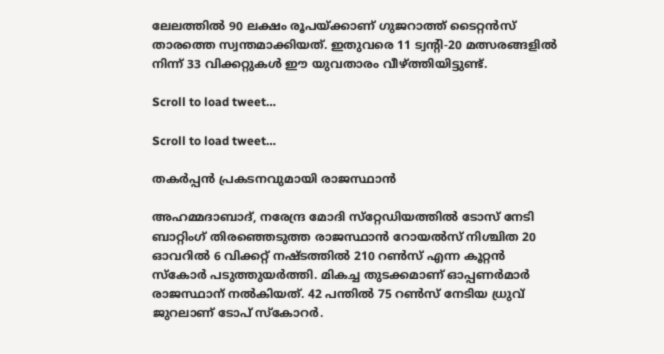ലേലത്തില്‍ 90 ലക്ഷം രൂപയ്ക്കാണ് ഗുജറാത്ത് ടൈറ്റന്‍സ് താരത്തെ സ്വന്തമാക്കിയത്. ഇതുവരെ 11 ട്വന്റി-20 മത്സരങ്ങളില്‍ നിന്ന് 33 വിക്കറ്റുകള്‍ ഈ യുവതാരം വീഴ്ത്തിയിട്ടുണ്ട്.

Scroll to load tweet…

Scroll to load tweet…

തകര്‍പ്പന്‍ പ്രകടനവുമായി രാജസ്ഥാന്‍

അഹമ്മദാബാദ്, നരേന്ദ്ര മോദി സ്‌റ്റേഡിയത്തില്‍ ടോസ് നേടി ബാറ്റിംഗ് തിരഞ്ഞെടുത്ത രാജസ്ഥാന്‍ റോയല്‍സ് നിശ്ചിത 20 ഓവറില്‍ 6 വിക്കറ്റ് നഷ്ടത്തില്‍ 210 റണ്‍സ് എന്ന കൂറ്റന്‍ സ്‌കോര്‍ പടുത്തുയര്‍ത്തി. മികച്ച തുടക്കമാണ് ഓപ്പണര്‍മാര്‍ രാജസ്ഥാന് നല്‍കിയത്. 42 പന്തില്‍ 75 റണ്‍സ് നേടിയ ധ്രുവ് ജുറലാണ് ടോപ് സ്‌കോറര്‍.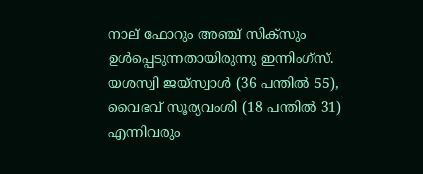നാല് ഫോറും അഞ്ച് സിക്‌സും ഉള്‍പ്പെടുന്നതായിരുന്നു ഇന്നിംഗ്‌സ്. യശസ്വി ജയ്സ്വാള്‍ (36 പന്തില്‍ 55), വൈഭവ് സൂര്യവംശി (18 പന്തില്‍ 31) എന്നിവരും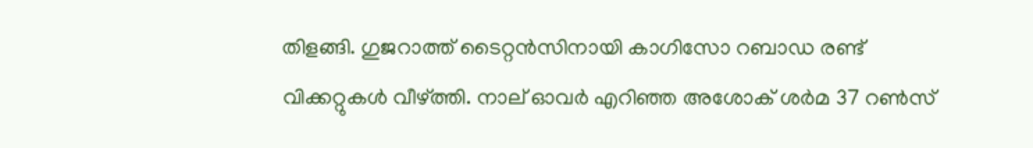തിളങ്ങി. ഗുജറാത്ത് ടൈറ്റന്‍സിനായി കാഗിസോ റബാഡ രണ്ട് വിക്കറ്റുകള്‍ വീഴ്ത്തി. നാല് ഓവര്‍ എറിഞ്ഞ അശോക് ശര്‍മ 37 റണ്‍സ്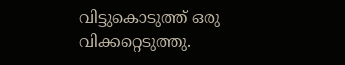വിട്ടുകൊടുത്ത് ഒരു വിക്കറ്റെടുത്തു.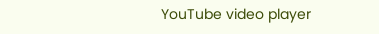YouTube video player